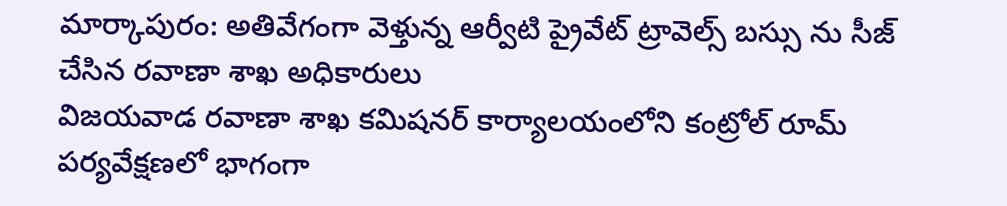మార్కాపురం: అతివేగంగా వెళ్తున్న ఆర్వీటి ప్రైవేట్ ట్రావెల్స్ బస్సు ను సీజ్ చేసిన రవాణా శాఖ అధికారులు
విజయవాడ రవాణా శాఖ కమిషనర్ కార్యాలయంలోని కంట్రోల్ రూమ్ పర్యవేక్షణలో భాగంగా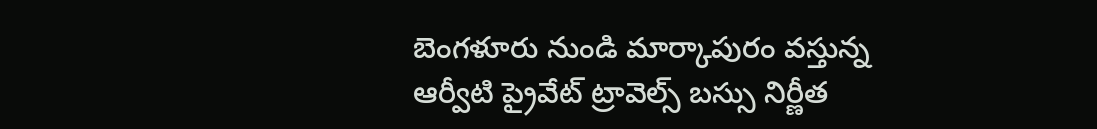బెంగళూరు నుండి మార్కాపురం వస్తున్న ఆర్వీటి ప్రైవేట్ ట్రావెల్స్ బస్సు నిర్ణీత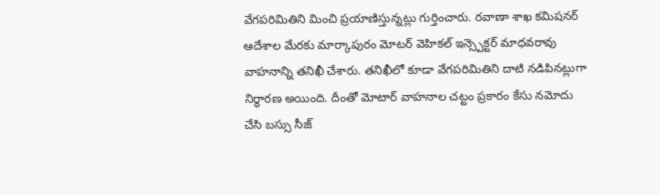వేగపరిమితిని మించి ప్రయాణిస్తున్నట్లు గుర్తించారు. రవాణా శాఖ కమిషనర్ ఆదేశాల మేరకు మార్కాపురం మోటర్ వెహికల్ ఇన్స్పెక్టర్ మాధవరావు వాహనాన్ని తనిఖీ చేశారు. తనిఖీలో కూడా వేగపరిమితిని దాటి నడిపినట్లుగా నిర్ధారణ అయింది. దీంతో మోటార్ వాహనాల చట్టం ప్రకారం కేసు నమోదు చేసి బస్సు సీజ్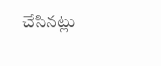చేసినట్లు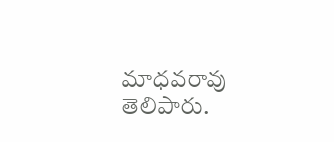మాధవరావు తెలిపారు.